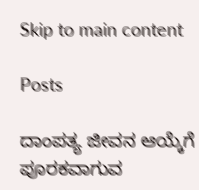Skip to main content

Posts

ದಾಂಪತ್ಯ ಜೀವನ ಆಯ್ಕೆಗೆ ಪೂರಕವಾಗುವ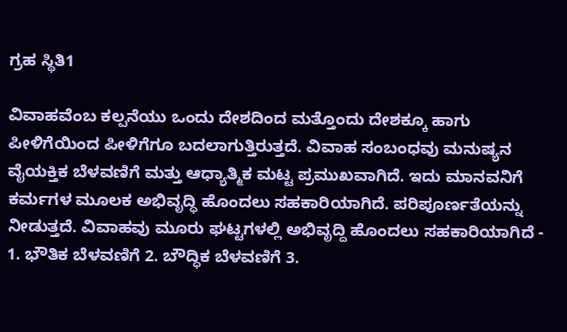ಗ್ರಹ ಸ್ಥಿತಿ1

ವಿವಾಹವೆಂಬ ಕಲ್ಪನೆಯು ಒಂದು ದೇಶದಿಂದ ಮತ್ತೊಂದು ದೇಶಕ್ಕೂ ಹಾಗು ಪೀಳಿಗೆಯಿಂದ ಪೀಳಿಗೆಗೂ ಬದಲಾಗುತ್ತಿರುತ್ತದೆ. ವಿವಾಹ ಸಂಬಂಧವು ಮನುಷ್ಯನ ವೈಯಕ್ತಿಕ ಬೆಳವಣಿಗೆ ಮತ್ತು ಆಧ್ಯಾತ್ಮಿಕ ಮಟ್ಟ ಪ್ರಮುಖವಾಗಿದೆ. ಇದು ಮಾನವನಿಗೆ ಕರ್ಮಗಳ ಮೂಲಕ ಅಭಿವೃದ್ಧಿ ಹೊಂದಲು ಸಹಕಾರಿಯಾಗಿದೆ. ಪರಿಪೂರ್ಣತೆಯನ್ನು ನೀಡುತ್ತದೆ. ವಿವಾಹವು ಮೂರು ಘಟ್ಟಗಳಲ್ಲಿ ಅಭಿವೃದ್ದಿ ಹೊಂದಲು ಸಹಕಾರಿಯಾಗಿದೆ - 1. ಭೌತಿಕ ಬೆಳವಣಿಗೆ 2. ಬೌದ್ಧಿಕ ಬೆಳವಣಿಗೆ 3.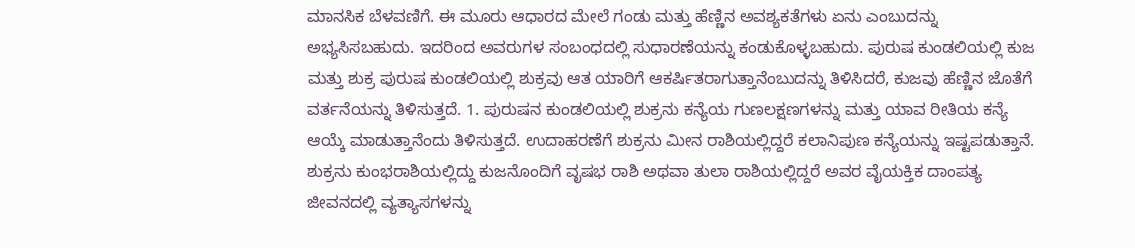ಮಾನಸಿಕ ಬೆಳವಣಿಗೆ. ಈ ಮೂರು ಆಧಾರದ ಮೇಲೆ ಗಂಡು ಮತ್ತು ಹೆಣ್ಣಿನ ಅವಶ್ಯಕತೆಗಳು ಏನು ಎಂಬುದನ್ನು ಅಭ್ಯಸಿಸಬಹುದು. ಇದರಿಂದ ಅವರುಗಳ ಸಂಬಂಧದಲ್ಲಿ ಸುಧಾರಣೆಯನ್ನು ಕಂಡುಕೊಳ್ಳಬಹುದು. ಪುರುಷ ಕುಂಡಲಿಯಲ್ಲಿ ಕುಜ ಮತ್ತು ಶುಕ್ರ ಪುರುಷ ಕುಂಡಲಿಯಲ್ಲಿ ಶುಕ್ರವು ಆತ ಯಾರಿಗೆ ಆಕರ್ಷಿತರಾಗುತ್ತಾನೆಂಬುದನ್ನು ತಿಳಿಸಿದರೆ, ಕುಜವು ಹೆಣ್ಣಿನ ಜೊತೆಗೆ ವರ್ತನೆಯನ್ನು ತಿಳಿಸುತ್ತದೆ. 1. ಪುರುಷನ ಕುಂಡಲಿಯಲ್ಲಿ ಶುಕ್ರನು ಕನ್ಯೆಯ ಗುಣಲಕ್ಷಣಗಳನ್ನು ಮತ್ತು ಯಾವ ರೀತಿಯ ಕನ್ಯೆ ಆಯ್ಕೆ ಮಾಡುತ್ತಾನೆಂದು ತಿಳಿಸುತ್ತದೆ. ಉದಾಹರಣೆಗೆ ಶುಕ್ರನು ಮೀನ ರಾಶಿಯಲ್ಲಿದ್ದರೆ ಕಲಾನಿಪುಣ ಕನ್ಯೆಯನ್ನು ಇಷ್ಟಪಡುತ್ತಾನೆ. ಶುಕ್ರನು ಕುಂಭರಾಶಿಯಲ್ಲಿದ್ದು ಕುಜನೊಂದಿಗೆ ವೃಷಭ ರಾಶಿ ಅಥವಾ ತುಲಾ ರಾಶಿಯಲ್ಲಿದ್ದರೆ ಅವರ ವೈಯಕ್ತಿಕ ದಾಂಪತ್ಯ ಜೀವನದಲ್ಲಿ ವ್ಯತ್ಯಾಸಗಳನ್ನು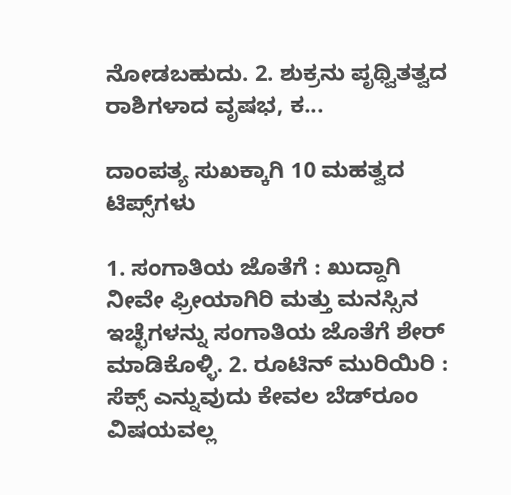ನೋಡಬಹುದು. 2. ಶುಕ್ರನು ಪೃಥ್ವಿತತ್ವದ ರಾಶಿಗಳಾದ ವೃಷಭ, ಕ...

ದಾಂಪತ್ಯ ಸುಖಕ್ಕಾಗಿ 10 ಮಹತ್ವದ ಟಿಪ್ಸ್‌ಗಳು

1. ಸಂಗಾತಿಯ ಜೊತೆಗೆ : ಖುದ್ದಾಗಿ ನೀವೇ ಫ್ರೀಯಾಗಿರಿ ಮತ್ತು ಮನಸ್ಸಿನ ಇಚ್ಛೆಗಳನ್ನು ಸಂಗಾತಿಯ ಜೊತೆಗೆ ಶೇರ್‌ ಮಾಡಿಕೊಳ್ಳಿ. 2. ರೂಟಿನ್‌ ಮುರಿಯಿರಿ : ಸೆಕ್ಸ್‌ ಎನ್ನುವುದು ಕೇವಲ ಬೆಡ್‌‌‌ರೂಂ ವಿಷಯವಲ್ಲ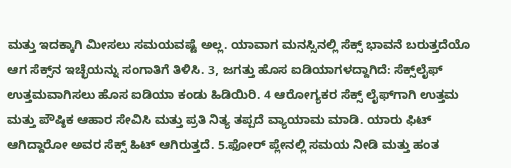ಮತ್ತು ಇದಕ್ಕಾಗಿ ಮೀಸಲು ಸಮಯವಷ್ಟೆ ಅಲ್ಲ. ಯಾವಾಗ ಮನಸ್ಸಿನಲ್ಲಿ ಸೆಕ್ಸ್‌ ಭಾವನೆ ಬರುತ್ತದೆಯೊ ಆಗ ಸೆಕ್ಸ್‌‌ನ ಇಚ್ಛೆಯನ್ನು ಸಂಗಾತಿಗೆ ತಿಳಿಸಿ. 3, ಜಗತ್ತು ಹೊಸ ಐಡಿಯಾಗಳದ್ದಾಗಿದೆ: ಸೆಕ್ಸ್‌‌ಲೈಫ್‌‌‌ ಉತ್ತಮವಾಗಿಸಲು ಹೊಸ ಐಡಿಯಾ ಕಂಡು ಹಿಡಿಯಿರಿ. 4 ಆರೋಗ್ಯಕರ ಸೆಕ್ಸ್‌ ಲೈಫ್‌‌ಗಾಗಿ ಉತ್ತಮ ಮತ್ತು ಪೌಷ್ಠಿಕ ಆಹಾರ ಸೇವಿಸಿ ಮತ್ತು ಪ್ರತಿ ನಿತ್ಯ ತಪ್ಪದೆ ವ್ಯಾಯಾಮ ಮಾಡಿ. ಯಾರು ಫಿಟ್‌‌‌ ಆಗಿದ್ದಾರೋ ಅವರ ಸೆಕ್ಸ್‌ ಹಿಟ್‌‌ ಆಗಿರುತ್ತದೆ. 5.ಫೋರ್‌‌ ಪ್ಲೇನಲ್ಲಿ ಸಮಯ ನೀಡಿ ಮತ್ತು ಹಂತ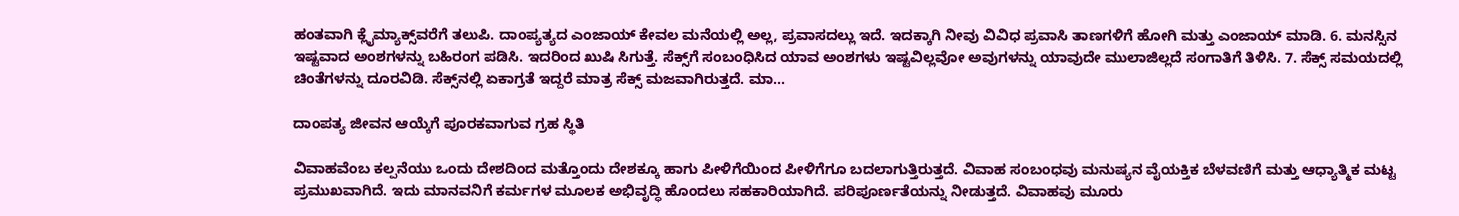ಹಂತವಾಗಿ ಕ್ಲೈಮ್ಯಾಕ್ಸ್‌‌‌‌‌‌ವರೆಗೆ ತಲುಪಿ. ದಾಂಪ್ಯತ್ಯದ ಎಂಜಾಯ್ ಕೇವಲ ಮನೆಯಲ್ಲಿ ಅಲ್ಲ, ಪ್ರವಾಸದಲ್ಲು ಇದೆ. ಇದಕ್ಕಾಗಿ ನೀವು ವಿವಿಧ ಪ್ರವಾಸಿ ತಾಣಗಳಿಗೆ ಹೋಗಿ ಮತ್ತು ಎಂಜಾಯ್‌ ಮಾಡಿ. 6. ಮನಸ್ಸಿನ ಇಷ್ಟವಾದ ಅಂಶಗಳನ್ನು ಬಹಿರಂಗ ಪಡಿಸಿ. ಇದರಿಂದ ಖುಷಿ ಸಿಗುತ್ತೆ. ಸೆಕ್ಸ್‌‌ಗೆ ಸಂಬಂಧಿಸಿದ ಯಾವ ಅಂಶಗಳು ಇಷ್ಟವಿಲ್ಲವೋ ಅವುಗಳನ್ನು ಯಾವುದೇ ಮುಲಾಜಿಲ್ಲದೆ ಸಂಗಾತಿಗೆ ತಿಳಿಸಿ. 7. ಸೆಕ್ಸ್‌‌ ಸಮಯದಲ್ಲಿ ಚಿಂತೆಗಳನ್ನು ದೂರವಿಡಿ. ಸೆಕ್ಸ್‌‌‌ನಲ್ಲಿ ಏಕಾಗ್ರತೆ ಇದ್ದರೆ ಮಾತ್ರ ಸೆಕ್ಸ್‌ ಮಜವಾಗಿರುತ್ತದೆ. ಮಾ...

ದಾಂಪತ್ಯ ಜೀವನ ಆಯ್ಕೆಗೆ ಪೂರಕವಾಗುವ ಗ್ರಹ ಸ್ಥಿತಿ

ವಿವಾಹವೆಂಬ ಕಲ್ಪನೆಯು ಒಂದು ದೇಶದಿಂದ ಮತ್ತೊಂದು ದೇಶಕ್ಕೂ ಹಾಗು ಪೀಳಿಗೆಯಿಂದ ಪೀಳಿಗೆಗೂ ಬದಲಾಗುತ್ತಿರುತ್ತದೆ. ವಿವಾಹ ಸಂಬಂಧವು ಮನುಷ್ಯನ ವೈಯಕ್ತಿಕ ಬೆಳವಣಿಗೆ ಮತ್ತು ಆಧ್ಯಾತ್ಮಿಕ ಮಟ್ಟ ಪ್ರಮುಖವಾಗಿದೆ. ಇದು ಮಾನವನಿಗೆ ಕರ್ಮಗಳ ಮೂಲಕ ಅಭಿವೃದ್ಧಿ ಹೊಂದಲು ಸಹಕಾರಿಯಾಗಿದೆ. ಪರಿಪೂರ್ಣತೆಯನ್ನು ನೀಡುತ್ತದೆ. ವಿವಾಹವು ಮೂರು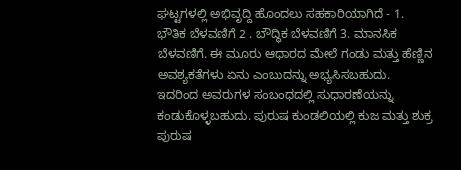ಘಟ್ಟಗಳಲ್ಲಿ ಅಭಿವೃದ್ದಿ ಹೊಂದಲು ಸಹಕಾರಿಯಾಗಿದೆ - 1. ಭೌತಿಕ ಬೆಳವಣಿಗೆ 2 . ಬೌದ್ಧಿಕ ಬೆಳವಣಿಗೆ 3. ಮಾನಸಿಕ ಬೆಳವಣಿಗೆ. ಈ ಮೂರು ಆಧಾರದ ಮೇಲೆ ಗಂಡು ಮತ್ತು ಹೆಣ್ಣಿನ ಅವಶ್ಯಕತೆಗಳು ಏನು ಎಂಬುದನ್ನು ಅಭ್ಯಸಿಸಬಹುದು. ಇದರಿಂದ ಅವರುಗಳ ಸಂಬಂಧದಲ್ಲಿ ಸುಧಾರಣೆಯನ್ನು ಕಂಡುಕೊಳ್ಳಬಹುದು. ಪುರುಷ ಕುಂಡಲಿಯಲ್ಲಿ ಕುಜ ಮತ್ತು ಶುಕ್ರ ಪುರುಷ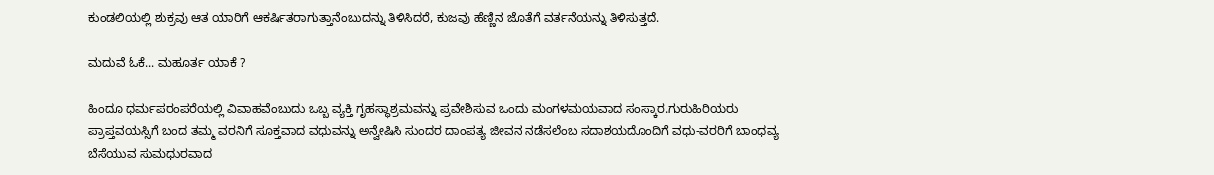ಕುಂಡಲಿಯಲ್ಲಿ ಶುಕ್ರವು ಆತ ಯಾರಿಗೆ ಆಕರ್ಷಿತರಾಗುತ್ತಾನೆಂಬುದನ್ನು ತಿಳಿಸಿದರೆ, ಕುಜವು ಹೆಣ್ಣಿನ ಜೊತೆಗೆ ವರ್ತನೆಯನ್ನು ತಿಳಿಸುತ್ತದೆ.

ಮದುವೆ ಓಕೆ... ಮಹೂರ್ತ ಯಾಕೆ ?

ಹಿಂದೂ ಧರ್ಮಪರಂಪರೆಯಲ್ಲಿ ವಿವಾಹವೆಂಬುದು ಒಬ್ಬ ವ್ಯಕ್ತಿ ಗೃಹಸ್ಥಾಶ್ರಮವನ್ನು ಪ್ರವೇಶಿಸುವ ಒಂದು ಮಂಗಳಮಯವಾದ ಸಂಸ್ಕಾರ.ಗುರುಹಿರಿಯರು ಪ್ರಾಪ್ತವಯಸ್ಸಿಗೆ ಬಂದ ತಮ್ಮ ವರನಿಗೆ ಸೂಕ್ತವಾದ ವಧುವನ್ನು ಅನ್ವೇಷಿಸಿ ಸುಂದರ ದಾಂಪತ್ಯ ಜೀವನ ನಡೆಸಲೆಂಬ ಸದಾಶಯದೊಂದಿಗೆ ವಧು-ವರರಿಗೆ ಬಾಂಧವ್ಯ ಬೆಸೆಯುವ ಸುಮಧುರವಾದ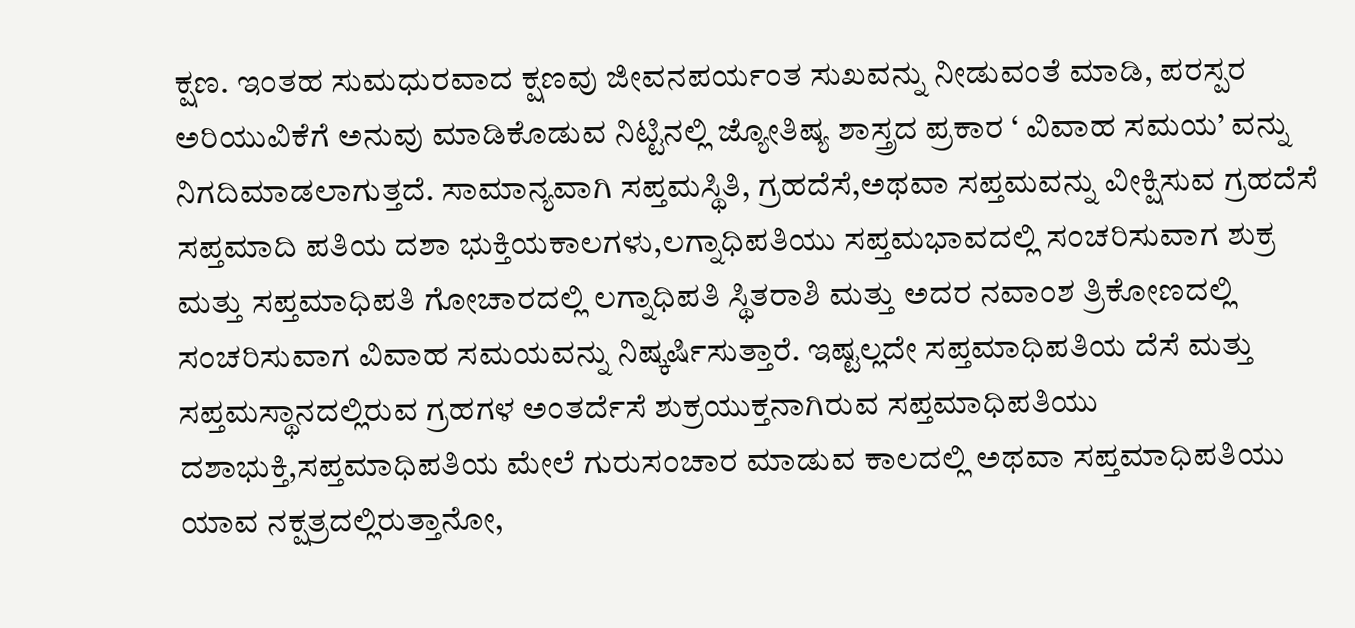ಕ್ಷಣ. ಇಂತಹ ಸುಮಧುರವಾದ ಕ್ಷಣವು ಜೀವನಪರ್ಯಂತ ಸುಖವನ್ನು ನೀಡುವಂತೆ ಮಾಡಿ, ಪರಸ್ಪರ ಅರಿಯುವಿಕೆಗೆ ಅನುವು ಮಾಡಿಕೊಡುವ ನಿಟ್ಟಿನಲ್ಲಿ ಜ್ಯೋತಿಷ್ಯ ಶಾಸ್ತ್ರದ ಪ್ರಕಾರ ‘ ವಿವಾಹ ಸಮಯ’ ವನ್ನು ನಿಗದಿಮಾಡಲಾಗುತ್ತದೆ. ಸಾಮಾನ್ಯವಾಗಿ ಸಪ್ತಮಸ್ಥಿತಿ, ಗ್ರಹದೆಸೆ,ಅಥವಾ ಸಪ್ತಮವನ್ನು ವೀಕ್ಷಿಸುವ ಗ್ರಹದೆಸೆ ಸಪ್ತಮಾದಿ ಪತಿಯ ದಶಾ ಭುಕ್ತಿಯಕಾಲಗಳು,ಲಗ್ನಾಧಿಪತಿಯು ಸಪ್ತಮಭಾವದಲ್ಲಿ ಸಂಚರಿಸುವಾಗ ಶುಕ್ರ ಮತ್ತು ಸಪ್ತಮಾಧಿಪತಿ ಗೋಚಾರದಲ್ಲಿ ಲಗ್ನಾಧಿಪತಿ ಸ್ಥಿತರಾಶಿ ಮತ್ತು ಅದರ ನವಾಂಶ ತ್ರಿಕೋಣದಲ್ಲಿ ಸಂಚರಿಸುವಾಗ ವಿವಾಹ ಸಮಯವನ್ನು ನಿಷ್ಕರ್ಷಿಸುತ್ತಾರೆ. ಇಷ್ಟಲ್ಲದೇ ಸಪ್ತಮಾಧಿಪತಿಯ ದೆಸೆ ಮತ್ತು ಸಪ್ತಮಸ್ಥಾನದಲ್ಲಿರುವ ಗ್ರಹಗಳ ಅಂತರ್ದೆಸೆ ಶುಕ್ರಯುಕ್ತನಾಗಿರುವ ಸಪ್ತಮಾಧಿಪತಿಯು ದಶಾಭುಕ್ತಿ,ಸಪ್ತಮಾಧಿಪತಿಯ ಮೇಲೆ ಗುರುಸಂಚಾರ ಮಾಡುವ ಕಾಲದಲ್ಲಿ ಅಥವಾ ಸಪ್ತಮಾಧಿಪತಿಯು ಯಾವ ನಕ್ಷತ್ರದಲ್ಲಿರುತ್ತಾನೋ,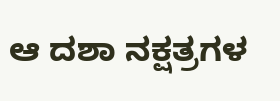ಆ ದಶಾ ನಕ್ಷತ್ರಗಳ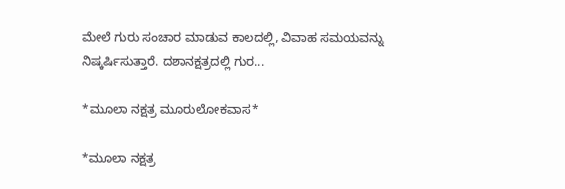ಮೇಲೆ ಗುರು ಸಂಚಾರ ಮಾಡುವ ಕಾಲದಲ್ಲಿ, ವಿವಾಹ ಸಮಯವನ್ನು ನಿಷ್ಕರ್ಷಿಸುತ್ತಾರೆ. ದಶಾನಕ್ಷತ್ರದಲ್ಲಿ ಗುರ...

*ಮೂಲಾ ನಕ್ಷತ್ರ ಮೂರುಲೋಕವಾಸ*

*ಮೂಲಾ ನಕ್ಷತ್ರ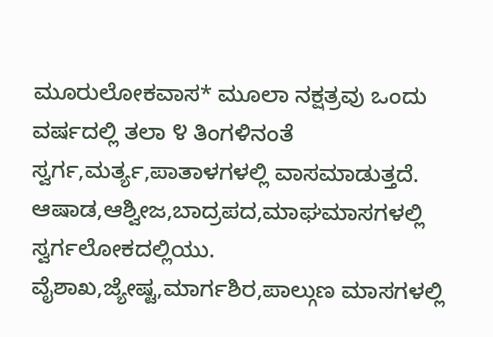ಮೂರುಲೋಕವಾಸ* ಮೂಲಾ ನಕ್ಷತ್ರವು ಒಂದು ವರ್ಷದಲ್ಲಿ ತಲಾ ೪ ತಿಂಗಳಿನಂತೆ ಸ್ವರ್ಗ,ಮರ್ತ್ಯ,ಪಾತಾಳಗಳಲ್ಲಿ ವಾಸಮಾಡುತ್ತದೆ. ಆಷಾಡ,ಆಶ್ವೀಜ,ಬಾದ್ರಪದ,ಮಾಘಮಾಸಗಳಲ್ಲಿ ಸ್ವರ್ಗಲೋಕದಲ್ಲಿಯು. ವೈಶಾಖ,ಜ್ಯೇಷ್ಟ,ಮಾರ್ಗಶಿರ,ಪಾಲ್ಗುಣ ಮಾಸಗಳಲ್ಲಿ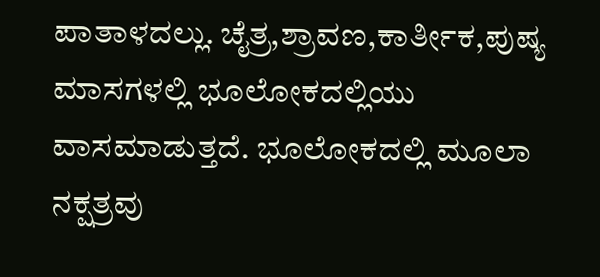ಪಾತಾಳದಲ್ಲು. ಚೈತ್ರ,ಶ್ರಾವಣ,ಕಾರ್ತೀಕ,ಪುಷ್ಯ ಮಾಸಗಳಲ್ಲಿ ಭೂಲೋಕದಲ್ಲಿಯು ವಾಸಮಾಡುತ್ತದೆ. ಭೂಲೋಕದಲ್ಲಿ ಮೂಲಾ ನಕ್ಷತ್ರವು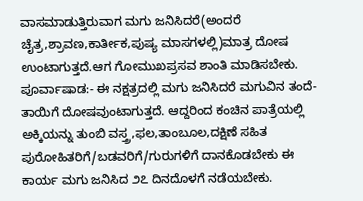ವಾಸಮಾಡುತ್ತಿರುವಾಗ ಮಗು ಜನಿಸಿದರೆ(ಅಂದರೆ ಚೈತ್ರ,ಶ್ರಾವಣ,ಕಾರ್ತೀಕ,ಪುಷ್ಯ ಮಾಸಗಳಲ್ಲಿ)ಮಾತ್ರ ದೋಷ ಉಂಟಾಗುತ್ತದೆ.ಆಗ ಗೋಮುಖಪ್ರಸವ ಶಾಂತಿ ಮಾಡಿಸಬೇಕು. ಪೂರ್ವಾಷಾಡ:- ಈ ನಕ್ಷತ್ರದಲ್ಲಿ ಮಗು ಜನಿಸಿದರೆ ಮಗುವಿನ ತಂದೆ-ತಾಯಿಗೆ ದೋಷವುಂಟಾಗುತ್ತದೆ. ಆದ್ದರಿಂದ ಕಂಚಿನ ಪಾತ್ರೆಯಲ್ಲಿ ಅಕ್ಕಿಯನ್ನು ತುಂಬಿ ವಸ್ತ್ರ,ಫಲ,ತಾಂಬೂಲ,ದಕ್ಷಿಣೆ ಸಹಿತ ಪುರೋಹಿತರಿಗೆ/ಬಡವರಿಗೆ/ಗುರುಗಳಿಗೆ ದಾನಕೊಡಬೇಕು ಈ ಕಾರ್ಯ ಮಗು ಜನಿಸಿದ ೨೭ ದಿನದೊಳಗೆ ನಡೆಯಬೇಕು.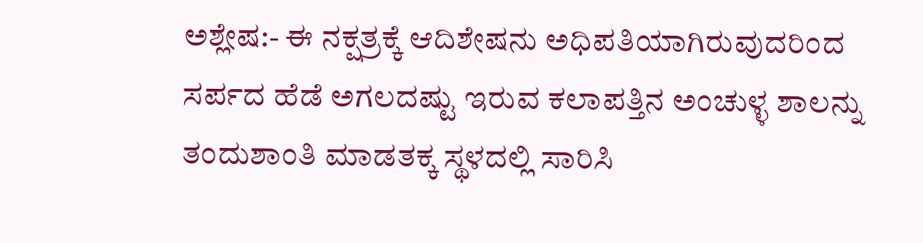ಅಶ್ಲೇಷ:- ಈ ನಕ್ಷತ್ರಕ್ಕೆ ಆದಿಶೇಷನು ಅಧಿಪತಿಯಾಗಿರುವುದರಿಂದ ಸರ್ಪದ ಹೆಡೆ ಅಗಲದಷ್ಟು ಇರುವ ಕಲಾಪತ್ತಿನ ಅಂಚುಳ್ಳ ಶಾಲನ್ನು ತಂದುಶಾಂತಿ ಮಾಡತಕ್ಕ ಸ್ಥಳದಲ್ಲಿ ಸಾರಿಸಿ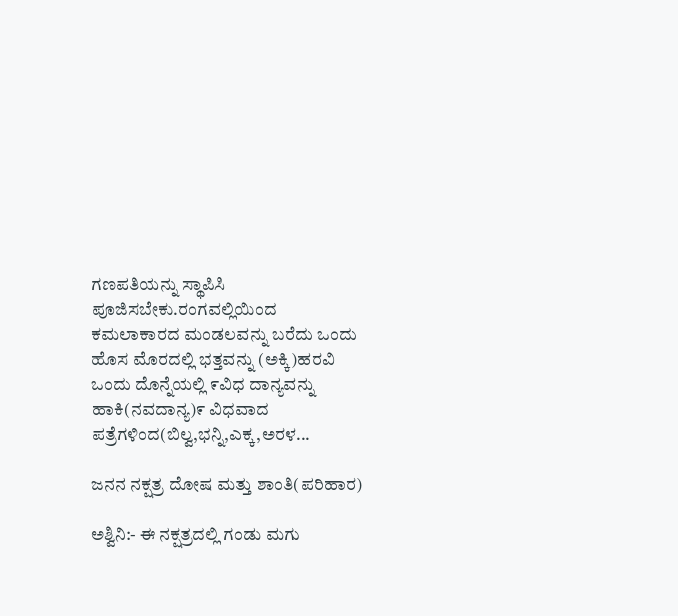ಗಣಪತಿಯನ್ನು ಸ್ಥಾಪಿಸಿ ಪೂಜಿಸಬೇಕು.ರಂಗವಲ್ಲಿಯಿಂದ ಕಮಲಾಕಾರದ ಮಂಡಲವನ್ನು ಬರೆದು ಒಂದು ಹೊಸ ಮೊರದಲ್ಲಿ ಭತ್ತವನ್ನು (ಅಕ್ಕಿ)ಹರವಿ ಒಂದು ದೊನ್ನೆಯಲ್ಲಿ ೯ವಿಧ ದಾನ್ಯವನ್ನು ಹಾಕಿ(ನವದಾನ್ಯ)೯ ವಿಧವಾದ ಪತ್ರೆಗಳಿಂದ(ಬಿಲ್ವ,ಭನ್ನಿ,ಎಕ್ಕ,ಅರಳ...

ಜನನ ನಕ್ಷತ್ರ ದೋಷ ಮತ್ತು ಶಾಂತಿ(ಪರಿಹಾರ)

ಅಶ್ವಿನಿ:- ಈ ನಕ್ಷತ್ರದಲ್ಲಿ ಗಂಡು ಮಗು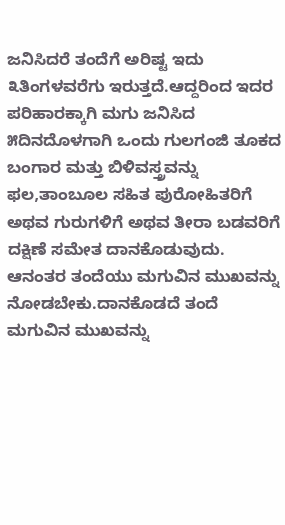ಜನಿಸಿದರೆ ತಂದೆಗೆ ಅರಿಷ್ಟ ಇದು ೩ತಿಂಗಳವರೆಗು ಇರುತ್ತದೆ.ಆದ್ದರಿಂದ ಇದರ ಪರಿಹಾರಕ್ಕಾಗಿ ಮಗು ಜನಿಸಿದ ೫ದಿನದೊಳಗಾಗಿ ಒಂದು ಗುಲಗಂಜಿ ತೂಕದ ಬಂಗಾರ ಮತ್ತು ಬಿಳಿವಸ್ತ್ರವನ್ನು ಫಲ,ತಾಂಬೂಲ ಸಹಿತ ಪುರೋಹಿತರಿಗೆ ಅಥವ ಗುರುಗಳಿಗೆ ಅಥವ ತೀರಾ ಬಡವರಿಗೆ ದಕ್ಷಿಣೆ ಸಮೇತ ದಾನಕೊಡುವುದು. ಆನಂತರ ತಂದೆಯು ಮಗುವಿನ ಮುಖವನ್ನು ನೋಡಬೇಕು.ದಾನಕೊಡದೆ ತಂದೆ ಮಗುವಿನ ಮುಖವನ್ನು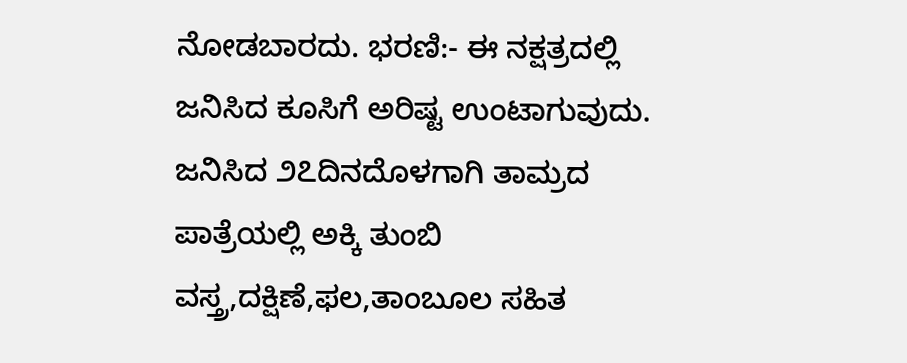ನೋಡಬಾರದು. ಭರಣಿ:- ಈ ನಕ್ಷತ್ರದಲ್ಲಿ ಜನಿಸಿದ ಕೂಸಿಗೆ ಅರಿಷ್ಟ ಉಂಟಾಗುವುದು. ಜನಿಸಿದ ೨೭ದಿನದೊಳಗಾಗಿ ತಾಮ್ರದ ಪಾತ್ರೆಯಲ್ಲಿ ಅಕ್ಕಿ ತುಂಬಿ ವಸ್ತ್ರ,ದಕ್ಷಿಣೆ,ಫಲ,ತಾಂಬೂಲ ಸಹಿತ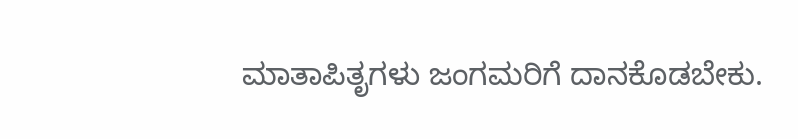ಮಾತಾಪಿತೃಗಳು ಜಂಗಮರಿಗೆ ದಾನಕೊಡಬೇಕು.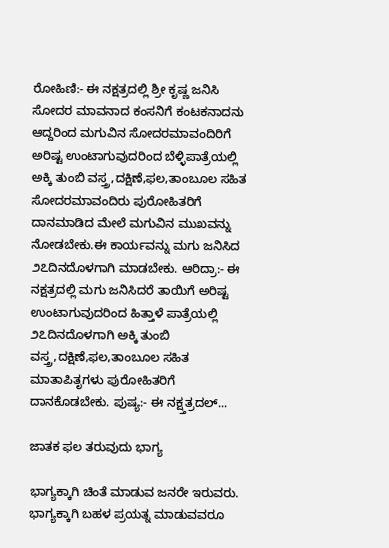ರೋಹಿಣಿ:- ಈ ನಕ್ಷತ್ರದಲ್ಲಿ ಶ್ರೀ ಕೃಷ್ಣ ಜನಿಸಿ ಸೋದರ ಮಾವನಾದ ಕಂಸನಿಗೆ ಕಂಟಕನಾದನು ಆದ್ದರಿಂದ ಮಗುವಿನ ಸೋದರಮಾವಂದಿರಿಗೆ ಅರಿಷ್ಟ ಉಂಟಾಗುವುದರಿಂದ ಬೆಳ್ಳಿಪಾತ್ರೆಯಲ್ಲಿ ಅಕ್ಕಿ ತುಂಬಿ ವಸ್ತ್ರ,ದಕ್ಷಿಣೆ,ಫಲ,ತಾಂಬೂಲ ಸಹಿತ ಸೋದರಮಾವಂದಿರು ಪುರೋಹಿತರಿಗೆ ದಾನಮಾಡಿದ ಮೇಲೆ ಮಗುವಿನ ಮುಖವನ್ನು ನೋಡಬೇಕು.ಈ ಕಾರ್ಯವನ್ನು ಮಗು ಜನಿಸಿದ ೨೭ದಿನದೊಳಗಾಗಿ ಮಾಡಬೇಕು. ಆರಿದ್ರಾ:- ಈ ನಕ್ಷತ್ರದಲ್ಲಿ ಮಗು ಜನಿಸಿದರೆ ತಾಯಿಗೆ ಅರಿಷ್ಟ ಉಂಟಾಗುವುದರಿಂದ ಹಿತ್ತಾಳೆ ಪಾತ್ರೆಯಲ್ಲಿ ೨೭ದಿನದೊಳಗಾಗಿ ಅಕ್ಕಿ ತುಂಬಿ ವಸ್ತ್ರ,ದಕ್ಷಿಣೆ,ಫಲ,ತಾಂಬೂಲ ಸಹಿತ ಮಾತಾಪಿತೃಗಳು ಪುರೋಹಿತರಿಗೆ ದಾನಕೊಡಬೇಕು. ಪುಷ್ಯ:- ಈ ನಕ್ಷ್ತತ್ರದಲ್...

ಜಾತಕ ಫಲ ತರುವುದು ಭಾಗ್ಯ

ಭಾಗ್ಯಕ್ಕಾಗಿ ಚಿಂತೆ ಮಾಡುವ ಜನರೇ ಇರುವರು. ಭಾಗ್ಯಕ್ಕಾಗಿ ಬಹಳ ಪ್ರಯತ್ನ ಮಾಡುವವರೂ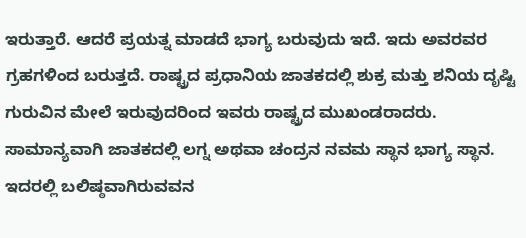ಇರುತ್ತಾರೆ. ಆದರೆ ಪ್ರಯತ್ನ ಮಾಡದೆ ಭಾಗ್ಯ ಬರುವುದು ಇದೆ. ಇದು ಅವರವರ ಗ್ರಹಗಳಿಂದ ಬರುತ್ತದೆ. ರಾಷ್ಟ್ರದ ಪ್ರಧಾನಿಯ ಜಾತಕದಲ್ಲಿ ಶುಕ್ರ ಮತ್ತು ಶನಿಯ ದೃಷ್ಟಿ ಗುರುವಿನ ಮೇಲೆ ಇರುವುದರಿಂದ ಇವರು ರಾಷ್ಟ್ರದ ಮುಖಂಡರಾದರು. ಸಾಮಾನ್ಯವಾಗಿ ಜಾತಕದಲ್ಲಿ ಲಗ್ನ ಅಥವಾ ಚಂದ್ರನ ನವಮ ಸ್ಥಾನ ಭಾಗ್ಯ ಸ್ಥಾನ. ಇದರಲ್ಲಿ ಬಲಿಷ್ಠವಾಗಿರುವವನ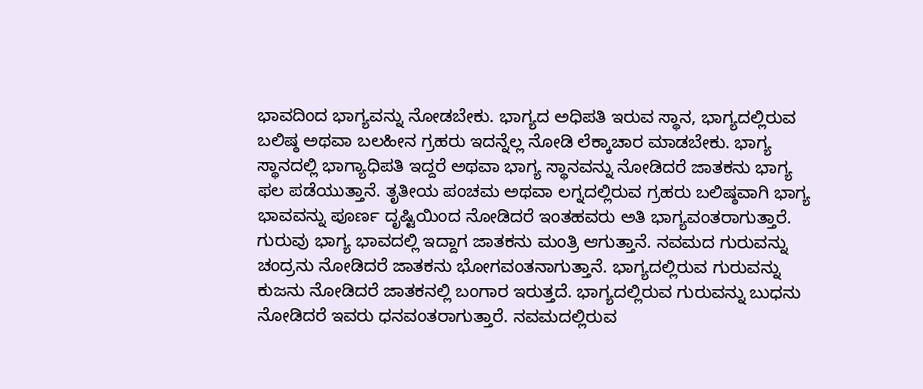ಭಾವದಿಂದ ಭಾಗ್ಯವನ್ನು ನೋಡಬೇಕು. ಭಾಗ್ಯದ ಅಧಿಪತಿ ಇರುವ ಸ್ಥಾನ, ಭಾಗ್ಯದಲ್ಲಿರುವ ಬಲಿಷ್ಠ ಅಥವಾ ಬಲಹೀನ ಗ್ರಹರು ಇದನ್ನೆಲ್ಲ ನೋಡಿ ಲೆಕ್ಕಾಚಾರ ಮಾಡಬೇಕು. ಭಾಗ್ಯ ಸ್ಥಾನದಲ್ಲಿ ಭಾಗ್ಯಾಧಿಪತಿ ಇದ್ದರೆ ಅಥವಾ ಭಾಗ್ಯ ಸ್ಥಾನವನ್ನು ನೋಡಿದರೆ ಜಾತಕನು ಭಾಗ್ಯ ಫಲ ಪಡೆಯುತ್ತಾನೆ. ತೃತೀಯ ಪಂಚಮ ಅಥವಾ ಲಗ್ನದಲ್ಲಿರುವ ಗ್ರಹರು ಬಲಿಷ್ಠವಾಗಿ ಭಾಗ್ಯ ಭಾವವನ್ನು ಪೂರ್ಣ ದೃಷ್ಟಿಯಿಂದ ನೋಡಿದರೆ ಇಂತಹವರು ಅತಿ ಭಾಗ್ಯವಂತರಾಗುತ್ತಾರೆ. ಗುರುವು ಭಾಗ್ಯ ಭಾವದಲ್ಲಿ ಇದ್ದಾಗ ಜಾತಕನು ಮಂತ್ರಿ ಆಗುತ್ತಾನೆ. ನವಮದ ಗುರುವನ್ನು ಚಂದ್ರನು ನೋಡಿದರೆ ಜಾತಕನು ಭೋಗವಂತನಾಗುತ್ತಾನೆ. ಭಾಗ್ಯದಲ್ಲಿರುವ ಗುರುವನ್ನು ಕುಜನು ನೋಡಿದರೆ ಜಾತಕನಲ್ಲಿ ಬಂಗಾರ ಇರುತ್ತದೆ. ಭಾಗ್ಯದಲ್ಲಿರುವ ಗುರುವನ್ನು ಬುಧನು ನೋಡಿದರೆ ಇವರು ಧನವಂತರಾಗುತ್ತಾರೆ. ನವಮದಲ್ಲಿರುವ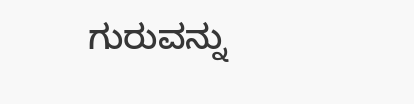ಗುರುವನ್ನು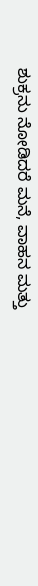ಶುಕ್ರನು ನೋಡಿದರೆ ಮನೆ, ವಾಹನ ಮತ್ತು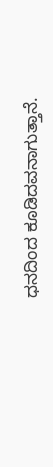ಧನದಿಂದ ಕೂಡಿದವನಾಗುತ್ತಾನೆ.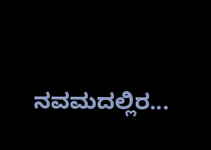ನವಮದಲ್ಲಿರ...